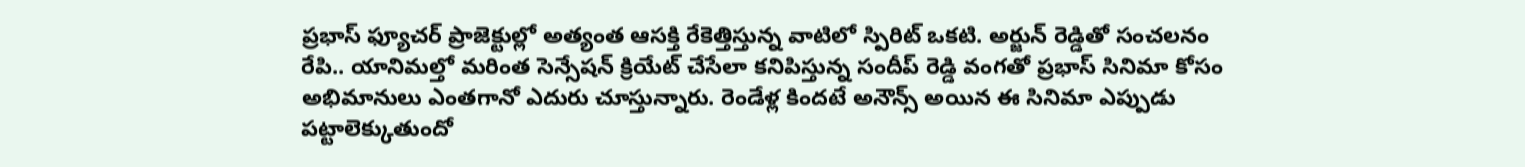ప్రభాస్ ఫ్యూచర్ ప్రాజెక్టుల్లో అత్యంత ఆసక్తి రేకెత్తిస్తున్న వాటిలో స్పిరిట్ ఒకటి. అర్జున్ రెడ్డితో సంచలనం రేపి.. యానిమల్తో మరింత సెన్సేషన్ క్రియేట్ చేసేలా కనిపిస్తున్న సందీప్ రెడ్డి వంగతో ప్రభాస్ సినిమా కోసం అభిమానులు ఎంతగానో ఎదురు చూస్తున్నారు. రెండేళ్ల కిందటే అనౌన్స్ అయిన ఈ సినిమా ఎప్పుడు పట్టాలెక్కుతుందో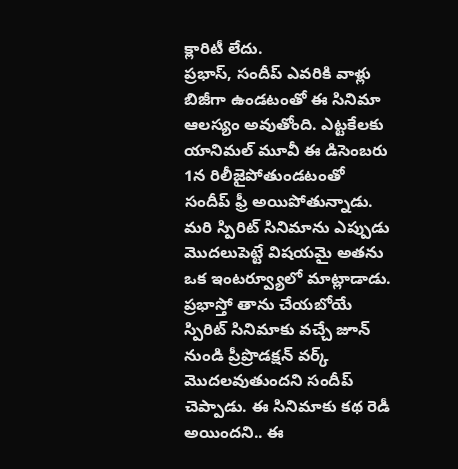క్లారిటీ లేదు.
ప్రభాస్, సందీప్ ఎవరికి వాళ్లు బిజీగా ఉండటంతో ఈ సినిమా ఆలస్యం అవుతోంది. ఎట్టకేలకు యానిమల్ మూవీ ఈ డిసెంబరు 1న రిలీజైపోతుండటంతో సందీప్ ఫ్రీ అయిపోతున్నాడు. మరి స్పిరిట్ సినిమాను ఎప్పుడు మొదలుపెట్టే విషయమై అతను ఒక ఇంటర్వ్యూలో మాట్లాడాడు.
ప్రభాస్తో తాను చేయబోయే స్పిరిట్ సినిమాకు వచ్చే జూన్ నుండి ప్రీప్రొడక్షన్ వర్క్ మొదలవుతుందని సందీప్ చెప్పాడు. ఈ సినిమాకు కథ రెడీ అయిందని.. ఈ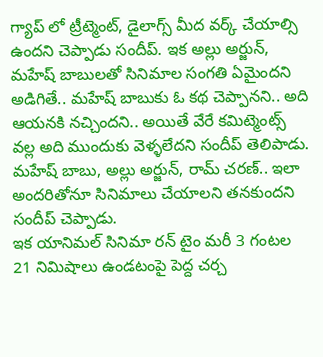గ్యాప్ లో ట్రీట్మెంట్, డైలాగ్స్ మీద వర్క్ చేయాల్సి ఉందని చెప్పాడు సందీప్. ఇక అల్లు అర్జున్, మహేష్ బాబులతో సినిమాల సంగతి ఏమైందని అడిగితే.. మహేష్ బాబుకు ఓ కథ చెప్పానని.. అది ఆయనకి నచ్చిందని.. అయితే వేరే కమిట్మెంట్స్ వల్ల అది ముందుకు వెళ్ళలేదని సందీప్ తెలిపాడు. మహేష్ బాబు, అల్లు అర్జున్, రామ్ చరణ్.. ఇలా అందరితోనూ సినిమాలు చేయాలని తనకుందని సందీప్ చెప్పాడు.
ఇక యానిమల్ సినిమా రన్ టైం మరీ 3 గంటల 21 నిమిషాలు ఉండటంపై పెద్ద చర్చ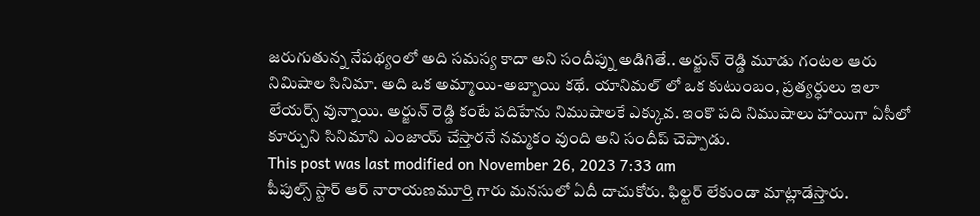జరుగుతున్న నేపథ్యంలో అది సమస్య కాదా అని సందీప్ను అడిగితే.. అర్జున్ రెడ్డి మూడు గంటల ఆరు నిమిషాల సినిమా. అది ఒక అమ్మాయి-అబ్బాయి కథే. యానిమల్ లో ఒక కుటుంబం, ప్రత్యర్ధులు ఇలా లేయర్స్ వున్నాయి. అర్జున్ రెడ్డి కంటే పదిహేను నిముషాలకే ఎక్కువ. ఇంకొ పది నిముషాలు హాయిగా ఏసీలో కూర్చుని సినిమాని ఎంజాయ్ చేస్తారనే నమ్మకం వుంది అని సందీప్ చెప్పాడు.
This post was last modified on November 26, 2023 7:33 am
పీపుల్స్ స్టార్ ఆర్ నారాయణమూర్తి గారు మనసులో ఏదీ దాచుకోరు. ఫిల్టర్ లేకుండా మాట్లాడేస్తారు.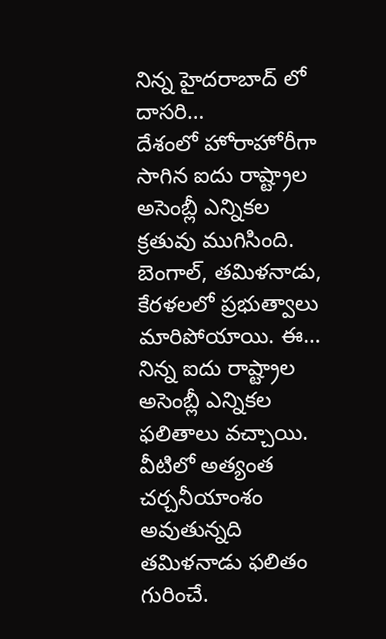నిన్న హైదరాబాద్ లో దాసరి…
దేశంలో హోరాహోరీగా సాగిన ఐదు రాష్ట్రాల అసెంబ్లీ ఎన్నికల క్రతువు ముగిసింది. బెంగాల్, తమిళనాడు, కేరళలలో ప్రభుత్వాలు మారిపోయాయి. ఈ…
నిన్న ఐదు రాష్ట్రాల అసెంబ్లీ ఎన్నికల ఫలితాలు వచ్చాయి. వీటిలో అత్యంత చర్చనీయాంశం అవుతున్నది తమిళనాడు ఫలితం గురించే.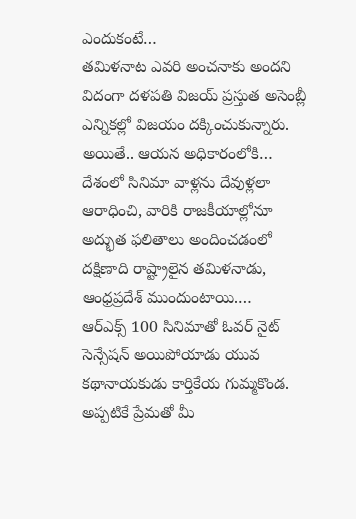ఎందుకంటే…
తమిళనాట ఎవరి అంచనాకు అందని విదంగా దళపతి విజయ్ ప్రస్తుత అసెంబ్లీ ఎన్నికల్లో విజయం దక్కించుకున్నారు. అయితే.. ఆయన అధికారంలోకి…
దేశంలో సినిమా వాళ్లను దేవుళ్లలా ఆరాధించి, వారికి రాజకీయాల్లోనూ అద్భుత ఫలితాలు అందించడంలో దక్షిణాది రాష్ట్రాలైన తమిళనాడు, ఆంధ్రప్రదేశ్ ముందుంటాయి.…
ఆర్ఎక్స్ 100 సినిమాతో ఓవర్ నైట్ సెన్సేషన్ అయిపోయాడు యువ కథానాయకుడు కార్తికేయ గుమ్మకొండ. అప్పటికే ప్రేమతో మీ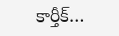కార్తీక్…